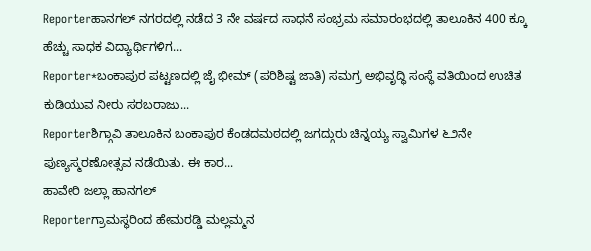Reporterಹಾನಗಲ್ ನಗರದಲ್ಲಿ ನಡೆದ 3 ನೇ ವರ್ಷದ ಸಾಧನೆ ಸಂಭ್ರಮ ಸಮಾರಂಭದಲ್ಲಿ ತಾಲೂಕಿನ 400 ಕ್ಕೂ ಹೆಚ್ಚು ಸಾಧಕ ವಿದ್ಯಾರ್ಥಿಗಳಿಗ...
Reporter*ಬಂಕಾಪುರ ಪಟ್ಟಣದಲ್ಲಿ ಜೈ ಭೀಮ್ (ಪರಿಶಿಷ್ಟ ಜಾತಿ) ಸಮಗ್ರ ಅಭಿವೃದ್ಧಿ ಸಂಸ್ಥೆ ವತಿಯಿಂದ ಉಚಿತ ಕುಡಿಯುವ ನೀರು ಸರಬರಾಜು...
Reporterಶಿಗ್ಗಾವಿ ತಾಲೂಕಿನ ಬಂಕಾಪುರ ಕೆಂಡದಮಠದಲ್ಲಿ ಜಗದ್ಗುರು ಚಿನ್ನಯ್ಯ ಸ್ವಾಮಿಗಳ ೬೨ನೇ ಪುಣ್ಯಸ್ಮರಣೋತ್ಸವ ನಡೆಯಿತು. ಈ ಕಾರ...
ಹಾವೇರಿ ಜಲ್ಲಾ ಹಾನಗಲ್
Reporterಗ್ರಾಮಸ್ಥರಿಂದ ಹೇಮರಡ್ಡಿ ಮಲ್ಲಮ್ಮನ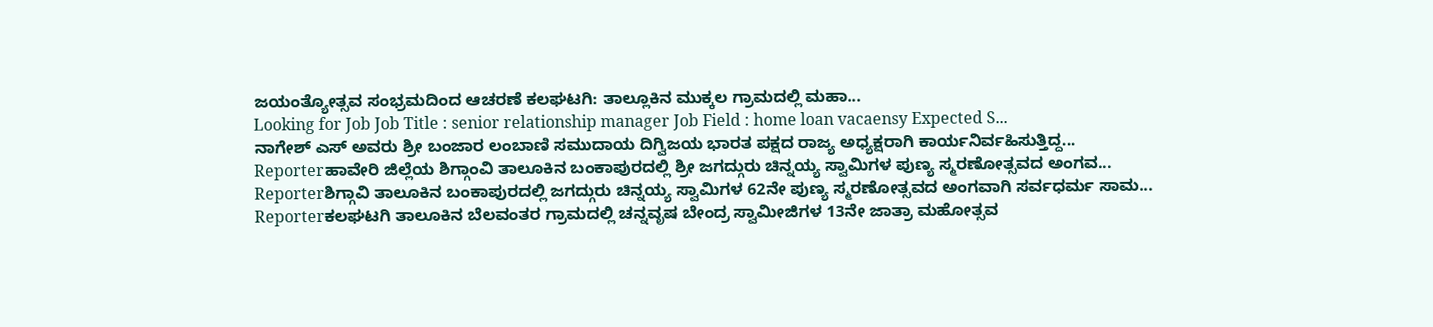ಜಯಂತ್ಯೋತ್ಸವ ಸಂಭ್ರಮದಿಂದ ಆಚರಣೆ ಕಲಘಟಗಿ: ತಾಲ್ಲೂಕಿನ ಮುಕ್ಕಲ ಗ್ರಾಮದಲ್ಲಿ ಮಹಾ...
Looking for Job Job Title : senior relationship manager Job Field : home loan vacaensy Expected S...
ನಾಗೇಶ್ ಎಸ್ ಅವರು ಶ್ರೀ ಬಂಜಾರ ಲಂಬಾಣಿ ಸಮುದಾಯ ದಿಗ್ವಿಜಯ ಭಾರತ ಪಕ್ಷದ ರಾಜ್ಯ ಅಧ್ಯಕ್ಷರಾಗಿ ಕಾರ್ಯನಿರ್ವಹಿಸುತ್ತಿದ್ದ...
Reporterಹಾವೇರಿ ಜಿಲ್ಲೆಯ ಶಿಗ್ಗಾಂವಿ ತಾಲೂಕಿನ ಬಂಕಾಪುರದಲ್ಲಿ ಶ್ರೀ ಜಗದ್ಗುರು ಚಿನ್ನಯ್ಯ ಸ್ವಾಮಿಗಳ ಪುಣ್ಯ ಸ್ಮರಣೋತ್ಸವದ ಅಂಗವ...
Reporterಶಿಗ್ಗಾವಿ ತಾಲೂಕಿನ ಬಂಕಾಪುರದಲ್ಲಿ ಜಗದ್ಗುರು ಚಿನ್ನಯ್ಯ ಸ್ವಾಮಿಗಳ 62ನೇ ಪುಣ್ಯ ಸ್ಮರಣೋತ್ಸವದ ಅಂಗವಾಗಿ ಸರ್ವಧರ್ಮ ಸಾಮ...
Reporterಕಲಘಟಗಿ ತಾಲೂಕಿನ ಬೆಲವಂತರ ಗ್ರಾಮದಲ್ಲಿ ಚನ್ನವೃಷ ಬೇಂದ್ರ ಸ್ವಾಮೀಜಿಗಳ 13ನೇ ಜಾತ್ರಾ ಮಹೋತ್ಸವ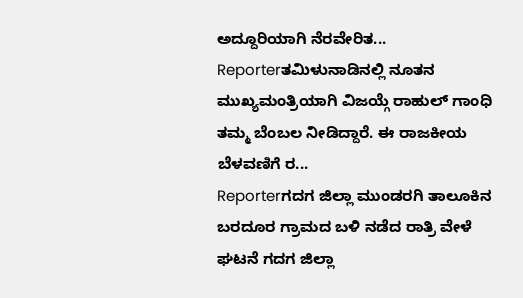ಅದ್ದೂರಿಯಾಗಿ ನೆರವೇರಿತ...
Reporterತಮಿಳುನಾಡಿನಲ್ಲಿ ನೂತನ ಮುಖ್ಯಮಂತ್ರಿಯಾಗಿ ವಿಜಯ್ಗೆ ರಾಹುಲ್ ಗಾಂಧಿ ತಮ್ಮ ಬೆಂಬಲ ನೀಡಿದ್ದಾರೆ. ಈ ರಾಜಕೀಯ ಬೆಳವಣಿಗೆ ರ...
Reporterಗದಗ ಜಿಲ್ಲಾ ಮುಂಡರಗಿ ತಾಲೂಕಿನ ಬರದೂರ ಗ್ರಾಮದ ಬಳಿ ನಡೆದ ರಾತ್ರಿ ವೇಳೆ ಘಟನೆ ಗದಗ ಜಿಲ್ಲಾ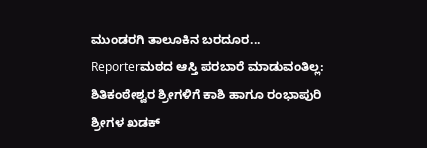ಮುಂಡರಗಿ ತಾಲೂಕಿನ ಬರದೂರ...
Reporterಮಠದ ಆಸ್ತಿ ಪರಬಾರೆ ಮಾಡುವಂತಿಲ್ಲ: ಶಿತಿಕಂಠೇಶ್ವರ ಶ್ರೀಗಳಿಗೆ ಕಾಶಿ ಹಾಗೂ ರಂಭಾಪುರಿ ಶ್ರೀಗಳ ಖಡಕ್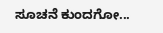ಸೂಚನೆ ಕುಂದಗೋ...